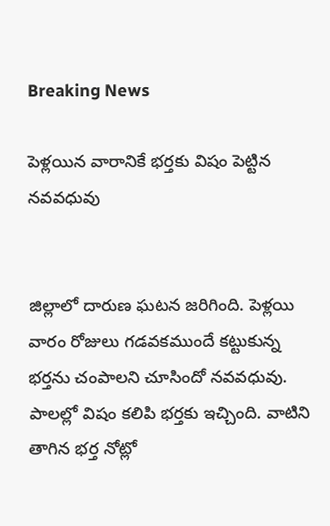Breaking News

పెళ్లయిన వారానికే భర్తకు విషం పెట్టిన నవవధువు


జిల్లాలో దారుణ ఘటన జరిగింది. పెళ్లయి వారం రోజులు గడవకముందే కట్టుకున్న భర్తను చంపాలని చూసిందో నవవధువు. పాలల్లో విషం కలిపి భర్తకు ఇచ్చింది. వాటిని తాగిన భర్త నోట్లో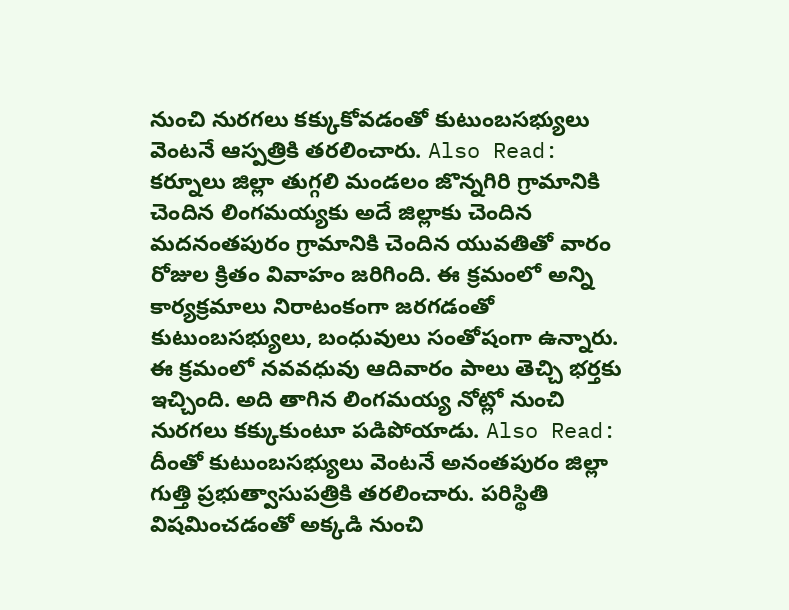నుంచి నురగలు కక్కుకోవడంతో కుటుంబసభ్యులు వెంటనే ఆస్పత్రికి తరలించారు. Also Read: కర్నూలు జిల్లా తుగ్గలి మండలం జొన్నగిరి గ్రామానికి చెందిన లింగమయ్యకు అదే జిల్లాకు చెందిన మదనంతపురం గ్రామానికి చెందిన యువతితో వారం రోజుల క్రితం వివాహం జరిగింది. ఈ క్రమంలో అన్ని కార్యక్రమాలు నిరాటంకంగా జరగడంతో కుటుంబసభ్యులు, బంధువులు సంతోషంగా ఉన్నారు. ఈ క్రమంలో నవవధువు ఆదివారం పాలు తెచ్చి భర్తకు ఇచ్చింది. అది తాగిన లింగమయ్య నోట్లో నుంచి నురగలు కక్కుకుంటూ పడిపోయాడు. Also Read: దీంతో కుటుంబసభ్యులు వెంటనే అనంతపురం జిల్లా గుత్తి ప్రభుత్వాసుపత్రికి తరలించారు. పరిస్థితి విషమించడంతో అక్కడి నుంచి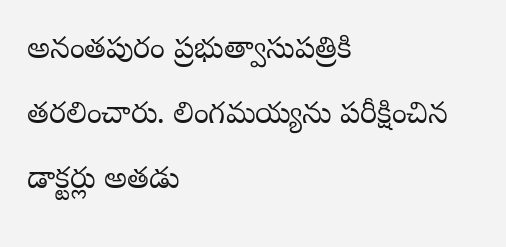అనంతపురం ప్రభుత్వాసుపత్రికి తరలించారు. లింగమయ్యను పరీక్షించిన డాక్టర్లు అతడు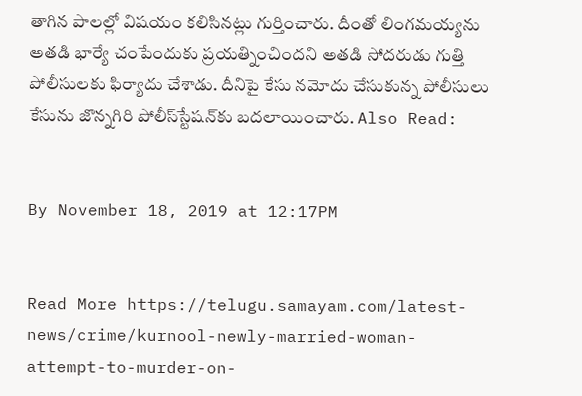తాగిన పాలల్లో విషయం కలిసినట్లు గుర్తించారు. దీంతో లింగమయ్యను అతడి భార్యే చంపేందుకు ప్రయత్నించిందని అతడి సోదరుడు గుత్తి పోలీసులకు ఫిర్యాదు చేశాడు. దీనిపై కేసు నమోదు చేసుకున్న పోలీసులు కేసును జొన్నగిరి పోలీస్‌స్టేషన్‌కు బదలాయించారు. Also Read:


By November 18, 2019 at 12:17PM


Read More https://telugu.samayam.com/latest-news/crime/kurnool-newly-married-woman-attempt-to-murder-on-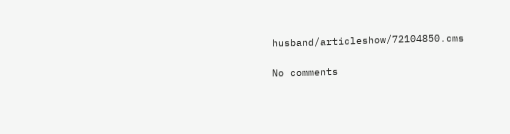husband/articleshow/72104850.cms

No comments